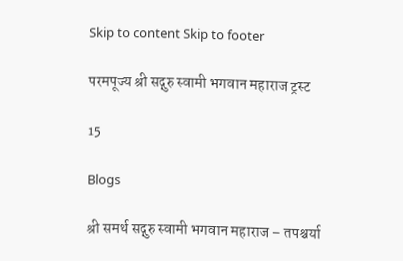Skip to content Skip to footer

परमपूज्य श्री सद्गुरु स्वामी भगवान महाराज ट्रस्ट

15

Blogs

श्री समर्थ सद्गुरु स्वामी भगवान महाराज – तपश्चर्या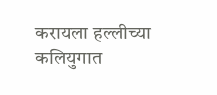करायला हल्लीच्या कलियुगात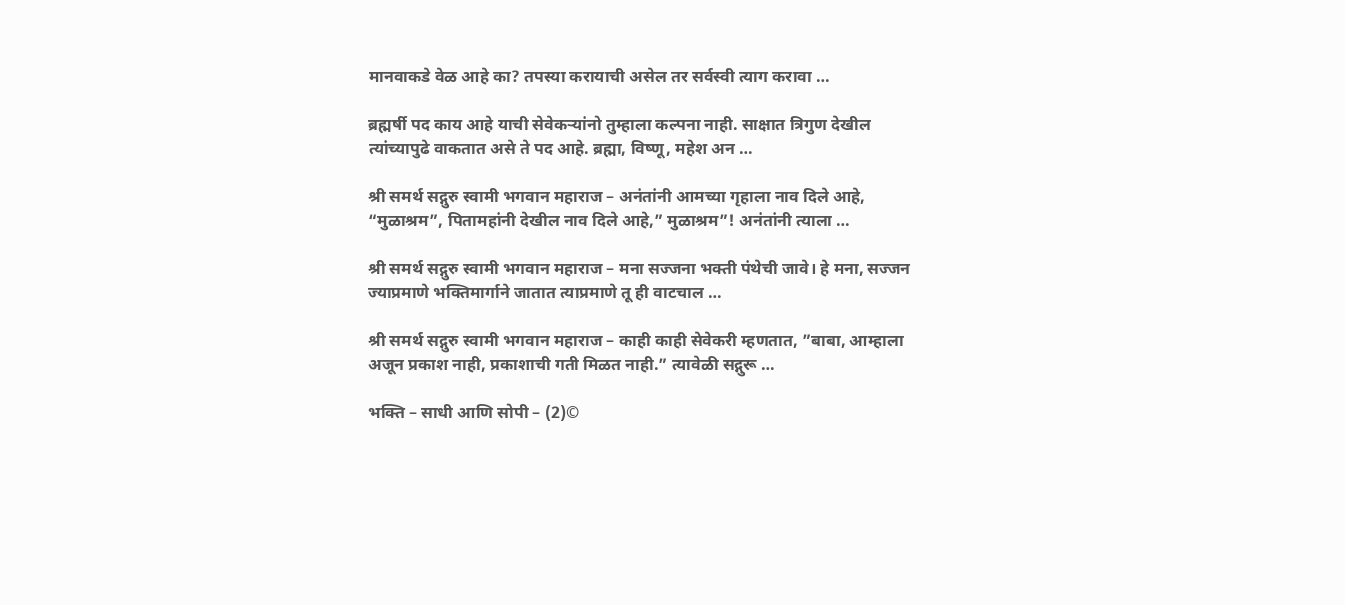मानवाकडे वेळ आहे का? तपस्या करायाची असेल तर सर्वस्वी त्याग करावा …

ब्रह्मर्षी पद काय आहे याची सेवेकऱ्यांनो तुम्हाला कल्पना नाही. साक्षात त्रिगुण देखील त्यांच्यापुढे वाकतात असे ते पद आहे. ब्रह्मा, विष्णू, महेश अन …

श्री समर्थ सद्गुरु स्वामी भगवान महाराज – अनंतांनी आमच्या गृहाला नाव दिले आहे, “मुळाश्रम”, पितामहांनी देखील नाव दिले आहे,” मुळाश्रम”! अनंतांनी त्याला …

श्री समर्थ सद्गुरु स्वामी भगवान महाराज – मना सज्जना भक्ती पंथेची जावे। हे मना, सज्जन ज्याप्रमाणे भक्तिमार्गाने जातात त्याप्रमाणे तू ही वाटचाल …

श्री समर्थ सद्गुरु स्वामी भगवान महाराज – काही काही सेवेकरी म्हणतात, ”बाबा, आम्हाला अजून प्रकाश नाही, प्रकाशाची गती मिळत नाही.” त्यावेळी सद्गुरू …

भक्ति – साधी आणि सोपी – (2)©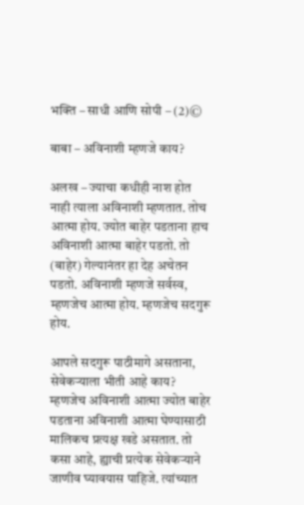भक्ति – साधी आणि सोपी – (2)©

बाबा – अविनाशी म्हणजे काय?

अलख – ज्याचा कधीही नाश होत नाही त्याला अविनाशी म्हणतात. तोच आत्मा होय. ज्योत बाहेर पडताना हाच अविनाशी आत्मा बाहेर पडतो. तो (बाहेर) गेल्यानंतर हा देह अचेतन पडतो. अविनाशी म्हणजे सर्वस्व, म्हणजेच आत्मा होय. म्हणजेच सदगुरू होय.

आपले सदगुरू पाठीमागे असताना, सेवेकऱ्याला भीती आहे काय? म्हणजेच अविनाशी आत्मा ज्योत बाहेर पडताना अविनाशी आत्मा घेण्यासाठी मालिकच प्रत्यक्ष खडे असतात. तो कसा आहे, ह्याची प्रत्येक सेवेकऱ्याने जाणीव घ्यावयास पाहिजे. त्यांच्यात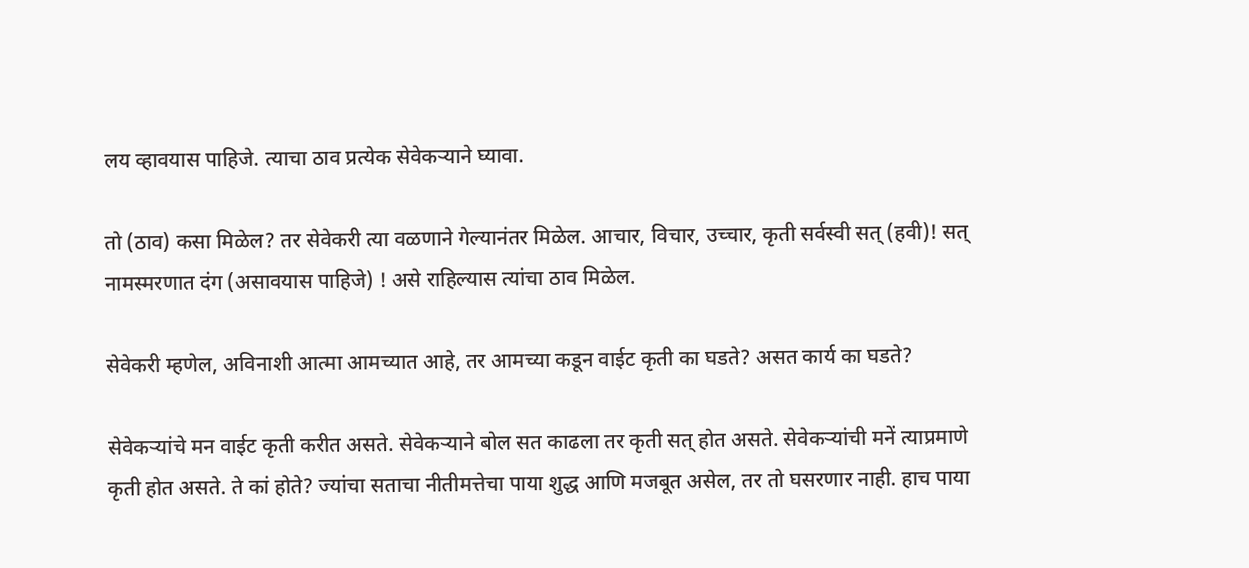लय व्हावयास पाहिजे. त्याचा ठाव प्रत्येक सेवेकऱ्याने घ्यावा.

तो (ठाव) कसा मिळेल? तर सेवेकरी त्या वळणाने गेल्यानंतर मिळेल. आचार, विचार, उच्चार, कृती सर्वस्वी सत् (हवी)! सत् नामस्मरणात दंग (असावयास पाहिजे) ! असे राहिल्यास त्यांचा ठाव मिळेल.

सेवेकरी म्हणेल, अविनाशी आत्मा आमच्यात आहे, तर आमच्या कडून वाईट कृती का घडते? असत कार्य का घडते?

सेवेकऱ्यांचे मन वाईट कृती करीत असते. सेवेकऱ्याने बोल सत काढला तर कृती सत् होत असते. सेवेकऱ्यांची मनें त्याप्रमाणे कृती होत असते. ते कां होते? ज्यांचा सताचा नीतीमत्तेचा पाया शुद्ध आणि मजबूत असेल, तर तो घसरणार नाही. हाच पाया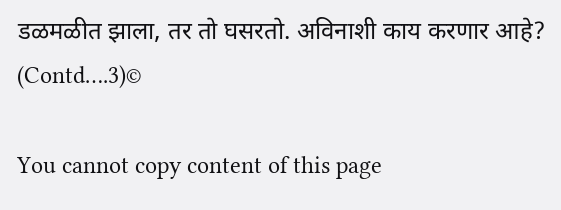डळमळीत झाला, तर तो घसरतो. अविनाशी काय करणार आहे? (Contd….3)©

You cannot copy content of this page